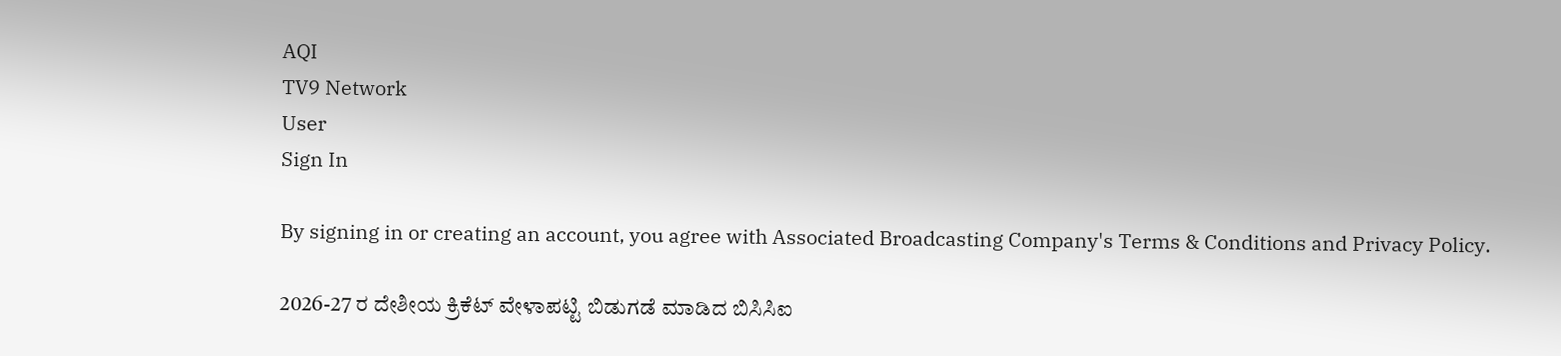AQI
TV9 Network
User
Sign In

By signing in or creating an account, you agree with Associated Broadcasting Company's Terms & Conditions and Privacy Policy.

2026-27 ರ ದೇಶೀಯ ಕ್ರಿಕೆಟ್ ವೇಳಾಪಟ್ಟಿ ಬಿಡುಗಡೆ ಮಾಡಿದ ಬಿಸಿಸಿಐ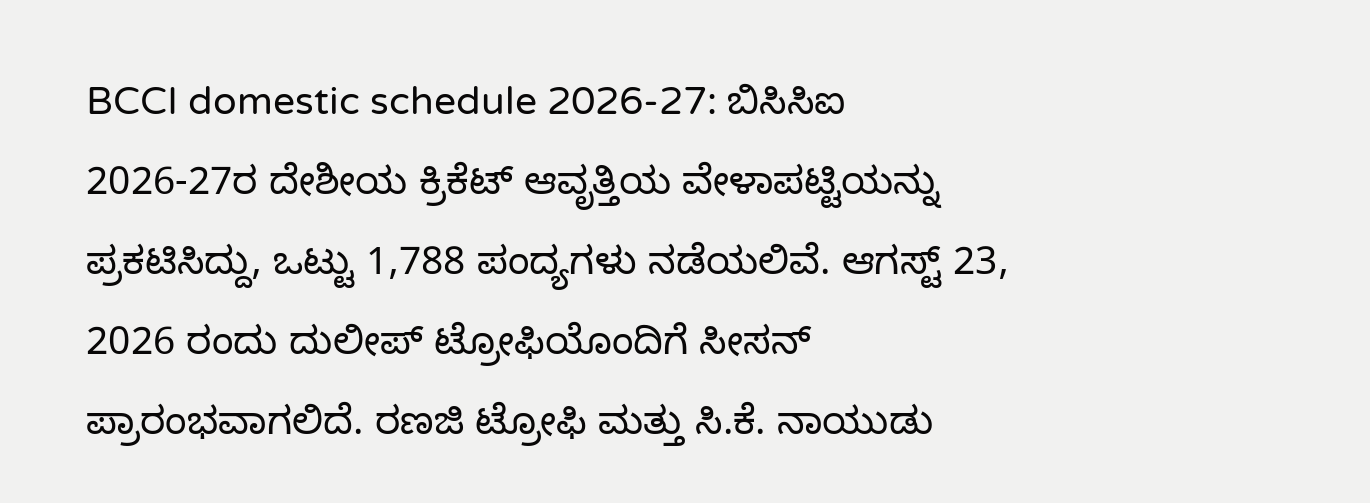BCCI domestic schedule 2026-27: ಬಿಸಿಸಿಐ 2026-27ರ ದೇಶೀಯ ಕ್ರಿಕೆಟ್ ಆವೃತ್ತಿಯ ವೇಳಾಪಟ್ಟಿಯನ್ನು ಪ್ರಕಟಿಸಿದ್ದು, ಒಟ್ಟು 1,788 ಪಂದ್ಯಗಳು ನಡೆಯಲಿವೆ. ಆಗಸ್ಟ್ 23, 2026 ರಂದು ದುಲೀಪ್ ಟ್ರೋಫಿಯೊಂದಿಗೆ ಸೀಸನ್ ಪ್ರಾರಂಭವಾಗಲಿದೆ. ರಣಜಿ ಟ್ರೋಫಿ ಮತ್ತು ಸಿ.ಕೆ. ನಾಯುಡು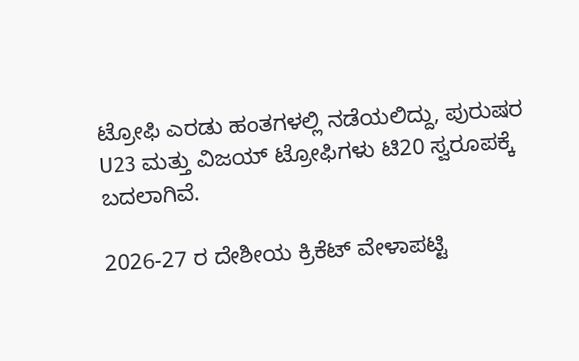ಟ್ರೋಫಿ ಎರಡು ಹಂತಗಳಲ್ಲಿ ನಡೆಯಲಿದ್ದು, ಪುರುಷರ U23 ಮತ್ತು ವಿಜಯ್ ಟ್ರೋಫಿಗಳು ಟಿ20 ಸ್ವರೂಪಕ್ಕೆ ಬದಲಾಗಿವೆ.

2026-27 ರ ದೇಶೀಯ ಕ್ರಿಕೆಟ್ ವೇಳಾಪಟ್ಟಿ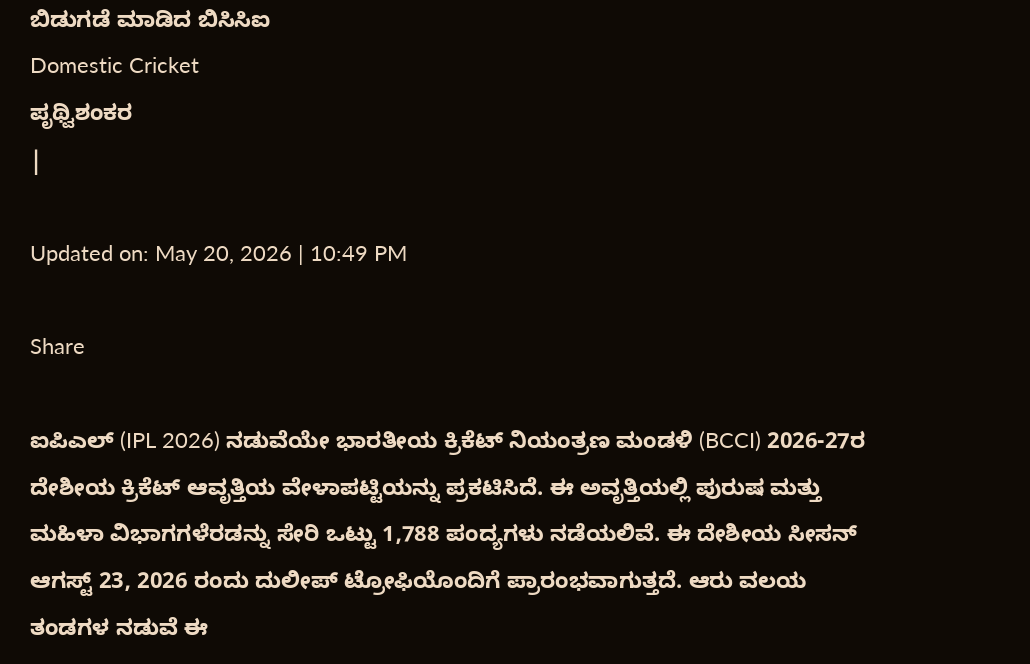ಬಿಡುಗಡೆ ಮಾಡಿದ ಬಿಸಿಸಿಐ
Domestic Cricket
ಪೃಥ್ವಿಶಂಕರ
|

Updated on: May 20, 2026 | 10:49 PM

Share

ಐಪಿಎಲ್ (IPL 2026) ನಡುವೆಯೇ ಭಾರತೀಯ ಕ್ರಿಕೆಟ್ ನಿಯಂತ್ರಣ ಮಂಡಳಿ (BCCI) 2026-27ರ ದೇಶೀಯ ಕ್ರಿಕೆಟ್ ಆವೃತ್ತಿಯ ವೇಳಾಪಟ್ಟಿಯನ್ನು ಪ್ರಕಟಿಸಿದೆ. ಈ ಅವೃತ್ತಿಯಲ್ಲಿ ಪುರುಷ ಮತ್ತು ಮಹಿಳಾ ವಿಭಾಗಗಳೆರಡನ್ನು ಸೇರಿ ಒಟ್ಟು 1,788 ಪಂದ್ಯಗಳು ನಡೆಯಲಿವೆ. ಈ ದೇಶೀಯ ಸೀಸನ್ ಆಗಸ್ಟ್ 23, 2026 ರಂದು ದುಲೀಪ್ ಟ್ರೋಫಿಯೊಂದಿಗೆ ಪ್ರಾರಂಭವಾಗುತ್ತದೆ. ಆರು ವಲಯ ತಂಡಗಳ ನಡುವೆ ಈ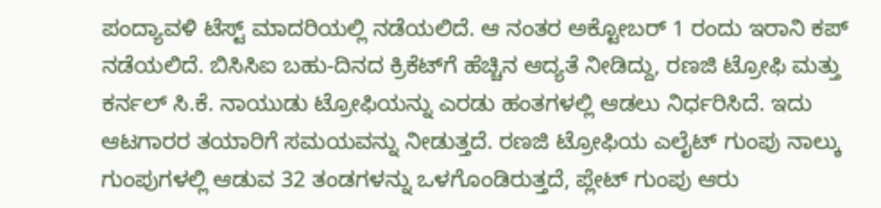ಪಂದ್ಯಾವಳಿ ಟೆಸ್ಟ್ ಮಾದರಿಯಲ್ಲಿ ನಡೆಯಲಿದೆ. ಆ ನಂತರ ಅಕ್ಟೋಬರ್ 1 ರಂದು ಇರಾನಿ ಕಪ್ ನಡೆಯಲಿದೆ. ಬಿಸಿಸಿಐ ಬಹು-ದಿನದ ಕ್ರಿಕೆಟ್‌ಗೆ ಹೆಚ್ಚಿನ ಆದ್ಯತೆ ನೀಡಿದ್ದು, ರಣಜಿ ಟ್ರೋಫಿ ಮತ್ತು ಕರ್ನಲ್ ಸಿ.ಕೆ. ನಾಯುಡು ಟ್ರೋಫಿಯನ್ನು ಎರಡು ಹಂತಗಳಲ್ಲಿ ಆಡಲು ನಿರ್ಧರಿಸಿದೆ. ಇದು ಆಟಗಾರರ ತಯಾರಿಗೆ ಸಮಯವನ್ನು ನೀಡುತ್ತದೆ. ರಣಜಿ ಟ್ರೋಫಿಯ ಎಲೈಟ್ ಗುಂಪು ನಾಲ್ಕು ಗುಂಪುಗಳಲ್ಲಿ ಆಡುವ 32 ತಂಡಗಳನ್ನು ಒಳಗೊಂಡಿರುತ್ತದೆ, ಪ್ಲೇಟ್ ಗುಂಪು ಆರು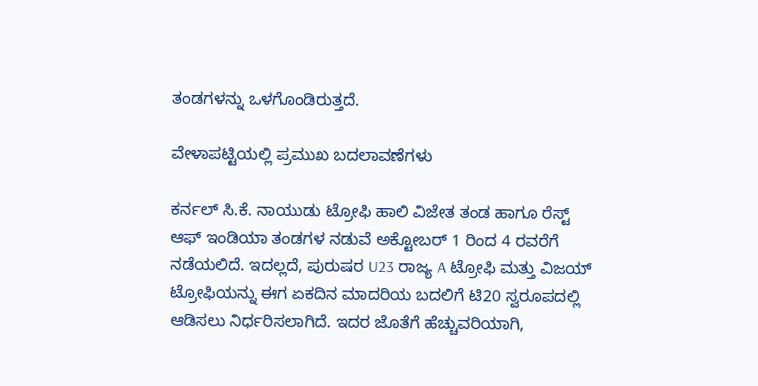ತಂಡಗಳನ್ನು ಒಳಗೊಂಡಿರುತ್ತದೆ.

ವೇಳಾಪಟ್ಟಿಯಲ್ಲಿ ಪ್ರಮುಖ ಬದಲಾವಣೆಗಳು

ಕರ್ನಲ್ ಸಿ.ಕೆ. ನಾಯುಡು ಟ್ರೋಫಿ ಹಾಲಿ ವಿಜೇತ ತಂಡ ಹಾಗೂ ರೆಸ್ಟ್ ಆಫ್ ಇಂಡಿಯಾ ತಂಡಗಳ ನಡುವೆ ಅಕ್ಟೋಬರ್ 1 ರಿಂದ 4 ರವರೆಗೆ ನಡೆಯಲಿದೆ. ಇದಲ್ಲದೆ, ಪುರುಷರ U23 ರಾಜ್ಯ A ಟ್ರೋಫಿ ಮತ್ತು ವಿಜಯ್ ಟ್ರೋಫಿಯನ್ನು ಈಗ ಏಕದಿನ ಮಾದರಿಯ ಬದಲಿಗೆ ಟಿ20 ಸ್ವರೂಪದಲ್ಲಿ ಆಡಿಸಲು ನಿರ್ಧರಿಸಲಾಗಿದೆ. ಇದರ ಜೊತೆಗೆ ಹೆಚ್ಚುವರಿಯಾಗಿ,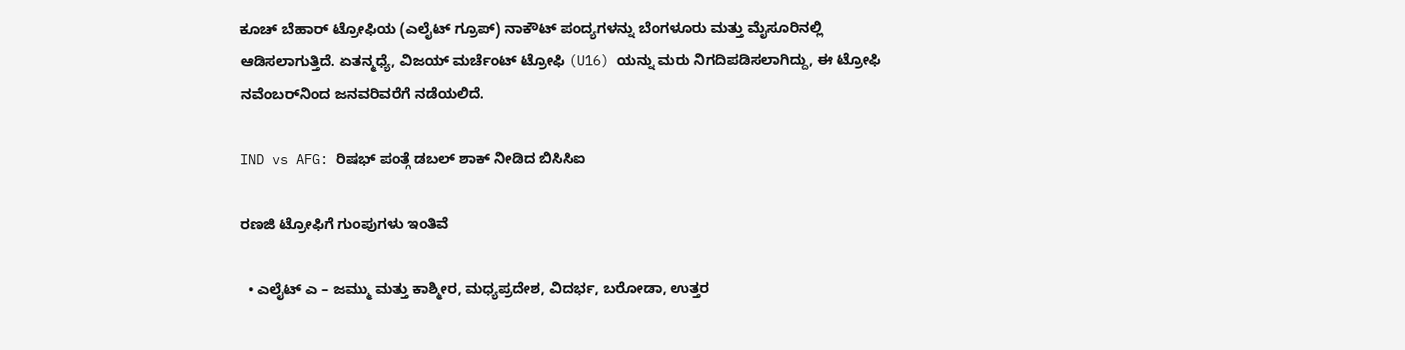ಕೂಚ್ ಬೆಹಾರ್ ಟ್ರೋಫಿಯ (ಎಲೈಟ್ ಗ್ರೂಪ್) ನಾಕೌಟ್ ಪಂದ್ಯಗಳನ್ನು ಬೆಂಗಳೂರು ಮತ್ತು ಮೈಸೂರಿನಲ್ಲಿ ಆಡಿಸಲಾಗುತ್ತಿದೆ. ಏತನ್ಮಧ್ಯೆ, ವಿಜಯ್ ಮರ್ಚೆಂಟ್ ಟ್ರೋಫಿ (U16) ಯನ್ನು ಮರು ನಿಗದಿಪಡಿಸಲಾಗಿದ್ದು, ಈ ಟ್ರೋಫಿ ನವೆಂಬರ್‌ನಿಂದ ಜನವರಿವರೆಗೆ ನಡೆಯಲಿದೆ.

IND vs AFG: ರಿಷಭ್ ಪಂತ್ಗೆ ಡಬಲ್ ಶಾಕ್ ನೀಡಿದ ಬಿಸಿಸಿಐ

ರಣಜಿ ಟ್ರೋಫಿಗೆ ಗುಂಪುಗಳು ಇಂತಿವೆ

  • ಎಲೈಟ್ ಎ – ಜಮ್ಮು ಮತ್ತು ಕಾಶ್ಮೀರ, ಮಧ್ಯಪ್ರದೇಶ, ವಿದರ್ಭ, ಬರೋಡಾ, ಉತ್ತರ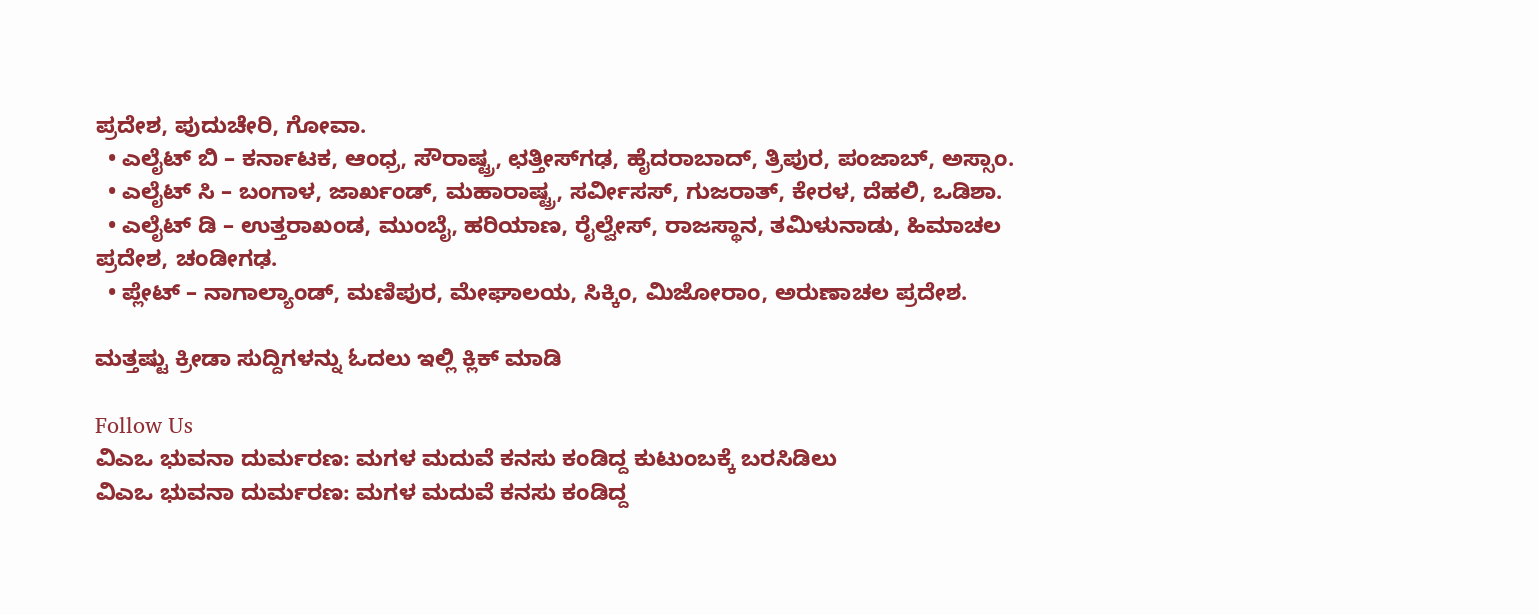ಪ್ರದೇಶ, ಪುದುಚೇರಿ, ಗೋವಾ.
  • ಎಲೈಟ್ ಬಿ – ಕರ್ನಾಟಕ, ಆಂಧ್ರ, ಸೌರಾಷ್ಟ್ರ, ಛತ್ತೀಸ್‌ಗಢ, ಹೈದರಾಬಾದ್, ತ್ರಿಪುರ, ಪಂಜಾಬ್, ಅಸ್ಸಾಂ.
  • ಎಲೈಟ್ ಸಿ – ಬಂಗಾಳ, ಜಾರ್ಖಂಡ್, ಮಹಾರಾಷ್ಟ್ರ, ಸರ್ವೀಸಸ್, ಗುಜರಾತ್, ಕೇರಳ, ದೆಹಲಿ, ಒಡಿಶಾ.
  • ಎಲೈಟ್ ಡಿ – ಉತ್ತರಾಖಂಡ, ಮುಂಬೈ, ಹರಿಯಾಣ, ರೈಲ್ವೇಸ್, ರಾಜಸ್ಥಾನ, ತಮಿಳುನಾಡು, ಹಿಮಾಚಲ ಪ್ರದೇಶ, ಚಂಡೀಗಢ.
  • ಪ್ಲೇಟ್ – ನಾಗಾಲ್ಯಾಂಡ್, ಮಣಿಪುರ, ಮೇಘಾಲಯ, ಸಿಕ್ಕಿಂ, ಮಿಜೋರಾಂ, ಅರುಣಾಚಲ ಪ್ರದೇಶ.

ಮತ್ತಷ್ಟು ಕ್ರೀಡಾ ಸುದ್ದಿಗಳನ್ನು ಓದಲು ಇಲ್ಲಿ ಕ್ಲಿಕ್ ಮಾಡಿ

Follow Us
ವಿಎಒ ಭುವನಾ ದುರ್ಮರಣ: ಮಗಳ ಮದುವೆ ಕನಸು ಕಂಡಿದ್ದ ಕುಟುಂಬಕ್ಕೆ ಬರಸಿಡಿಲು
ವಿಎಒ ಭುವನಾ ದುರ್ಮರಣ: ಮಗಳ ಮದುವೆ ಕನಸು ಕಂಡಿದ್ದ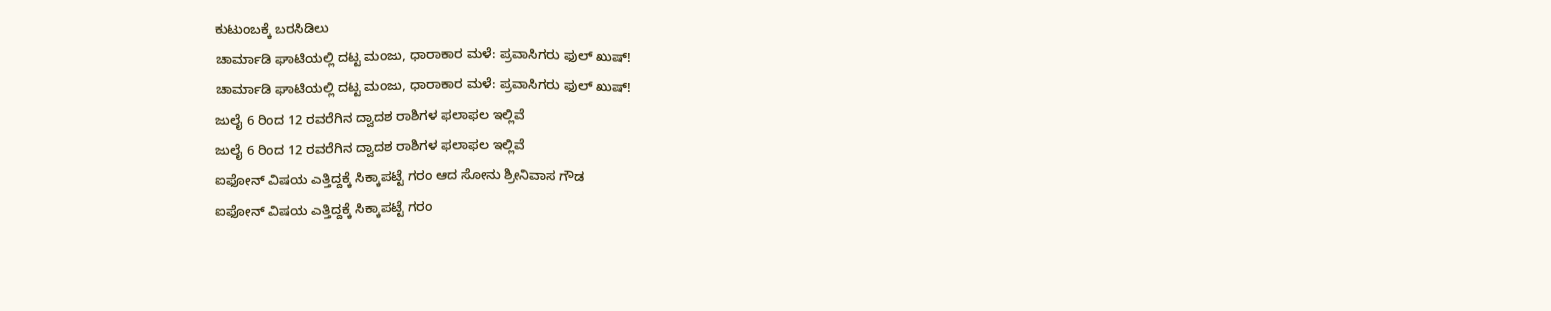ಕುಟುಂಬಕ್ಕೆ ಬರಸಿಡಿಲು
ಚಾರ್ಮಾಡಿ ಘಾಟಿಯಲ್ಲಿ ದಟ್ಟ ಮಂಜು, ಧಾರಾಕಾರ ಮಳೆ: ಪ್ರವಾಸಿಗರು ಫುಲ್ ಖುಷ್!
ಚಾರ್ಮಾಡಿ ಘಾಟಿಯಲ್ಲಿ ದಟ್ಟ ಮಂಜು, ಧಾರಾಕಾರ ಮಳೆ: ಪ್ರವಾಸಿಗರು ಫುಲ್ ಖುಷ್!
ಜುಲೈ 6 ರಿಂದ 12 ರವರೆಗಿನ ದ್ವಾದಶ ರಾಶಿಗಳ ಫಲಾಫಲ ಇಲ್ಲಿವೆ
ಜುಲೈ 6 ರಿಂದ 12 ರವರೆಗಿನ ದ್ವಾದಶ ರಾಶಿಗಳ ಫಲಾಫಲ ಇಲ್ಲಿವೆ
ಐಫೋನ್ ವಿಷಯ ಎತ್ತಿದ್ದಕ್ಕೆ ಸಿಕ್ಕಾಪಟ್ಟೆ ಗರಂ ಆದ ಸೋನು ಶ್ರೀನಿವಾಸ ಗೌಡ
ಐಫೋನ್ ವಿಷಯ ಎತ್ತಿದ್ದಕ್ಕೆ ಸಿಕ್ಕಾಪಟ್ಟೆ ಗರಂ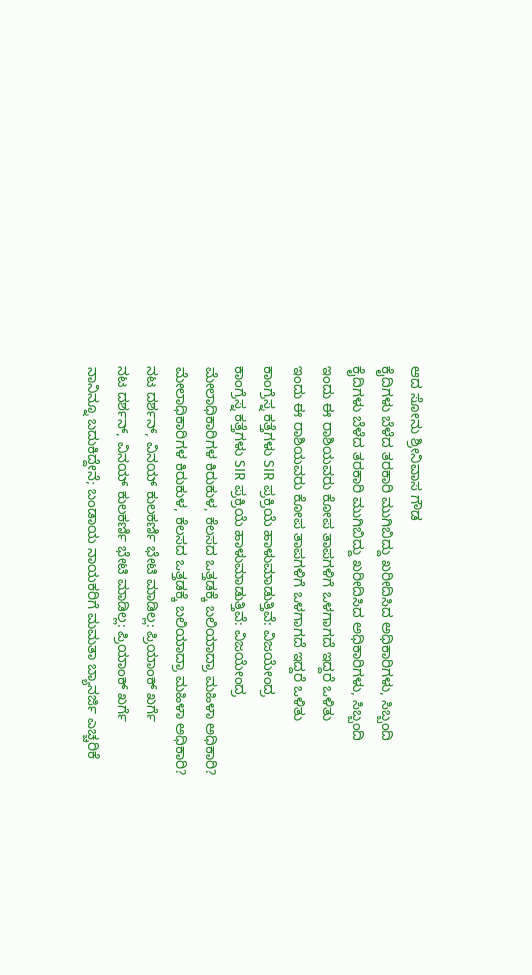ಆದ ಸೋನು ಶ್ರೀನಿವಾಸ ಗೌಡ
ಕೈದಿಗಳು ಬೆಳೆದ ತರಕಾರಿ ಮುಗಿಬಿದ್ದು ಖರೀದಿಸಿದ ಅಧಿಕಾರಿಗಳು, ಸಿಬ್ಬಂದಿ
ಕೈದಿಗಳು ಬೆಳೆದ ತರಕಾರಿ ಮುಗಿಬಿದ್ದು ಖರೀದಿಸಿದ ಅಧಿಕಾರಿಗಳು, ಸಿಬ್ಬಂದಿ
ಇಂದು ಈ ರಾಶಿಯವರು ಕೋಪ ತಾಪಗಳಿಗೆ ಒಳಗಾಗದೆ ಇದ್ದರೆ ಒಳಿತು
ಇಂದು ಈ ರಾಶಿಯವರು ಕೋಪ ತಾಪಗಳಿಗೆ ಒಳಗಾಗದೆ ಇದ್ದರೆ ಒಳಿತು
ಕಾಂಗ್ರೆಸ್ನ ಕತ್ತೆಗಳು SIR ಪ್ರಕ್ರಿಯೆ ಹಾಳುಮಾಡುತ್ತಿವೆ: ವಿಜಯೇಂದ್ರ
ಕಾಂಗ್ರೆಸ್ನ ಕತ್ತೆಗಳು SIR ಪ್ರಕ್ರಿಯೆ ಹಾಳುಮಾಡುತ್ತಿವೆ: ವಿಜಯೇಂದ್ರ
ಮೇಲಾಧಿಕಾರಿಗಳ ಕಿರುಕುಳ, ಕೆಲಸದ ಒತ್ತಡಕ್ಕೆ ಬಲಿಯಾದ್ರಾ ಮಹಿಳಾ ಅಧಿಕಾರಿ?
ಮೇಲಾಧಿಕಾರಿಗಳ ಕಿರುಕುಳ, ಕೆಲಸದ ಒತ್ತಡಕ್ಕೆ ಬಲಿಯಾದ್ರಾ ಮಹಿಳಾ ಅಧಿಕಾರಿ?
ನಟ ದರ್ಶನ್, ವಿನಯ್ ಕುಲಕರ್ಣಿ ಭೇಟಿ ಮಾಡಿಲ್ಲ: ಪ್ರಿಯಾಂಕ್ ಖರ್ಗೆ
ನಟ ದರ್ಶನ್, ವಿನಯ್ ಕುಲಕರ್ಣಿ ಭೇಟಿ ಮಾಡಿಲ್ಲ: ಪ್ರಿಯಾಂಕ್ ಖರ್ಗೆ
ನಾನಿನ್ನೂ ಬದುಕಿದ್ದೇನೆ; ಬಂಡಾಯ ನಾಯಕರಿಗೆ ಮಮತಾ ಬ್ಯಾನರ್ಜಿ ಎಚ್ಚರಿಕೆ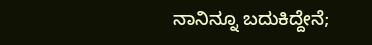ನಾನಿನ್ನೂ ಬದುಕಿದ್ದೇನೆ;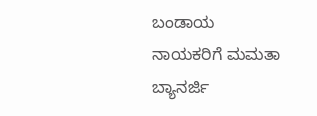ಬಂಡಾಯ ನಾಯಕರಿಗೆ ಮಮತಾ ಬ್ಯಾನರ್ಜಿ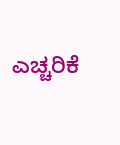ಎಚ್ಚರಿಕೆ